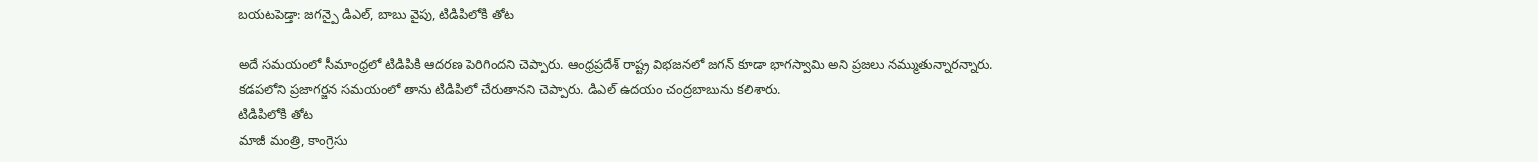బయటపెడ్తా: జగన్పై డిఎల్, బాబు వైపు, టిడిపిలోకి తోట

అదే సమయంలో సీమాంధ్రలో టిడిపికి ఆదరణ పెరిగిందని చెప్పారు. ఆంధ్రప్రదేశ్ రాష్ట్ర విభజనలో జగన్ కూడా భాగస్వామి అని ప్రజలు నమ్ముతున్నారన్నారు. కడపలోని ప్రజాగర్జన సమయంలో తాను టిడిపిలో చేరుతానని చెప్పారు. డిఎల్ ఉదయం చంద్రబాబును కలిశారు.
టిడిపిలోకి తోట
మాజీ మంత్రి, కాంగ్రెసు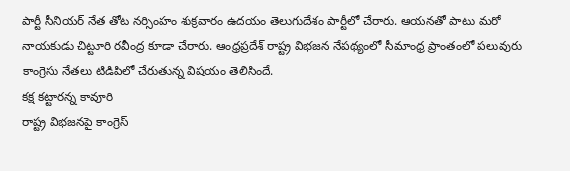పార్టీ సీనియర్ నేత తోట నర్సింహం శుక్రవారం ఉదయం తెలుగుదేశం పార్టీలో చేరారు. ఆయనతో పాటు మరో నాయకుడు చిట్టూరి రవీంద్ర కూడా చేరారు. ఆంధ్రప్రదేశ్ రాష్ట్ర విభజన నేపథ్యంలో సీమాంధ్ర ప్రాంతంలో పలువురు కాంగ్రెసు నేతలు టిడిపిలో చేరుతున్న విషయం తెలిసిందే.
కక్ష కట్టారన్న కావూరి
రాష్ట్ర విభజనపై కాంగ్రెస్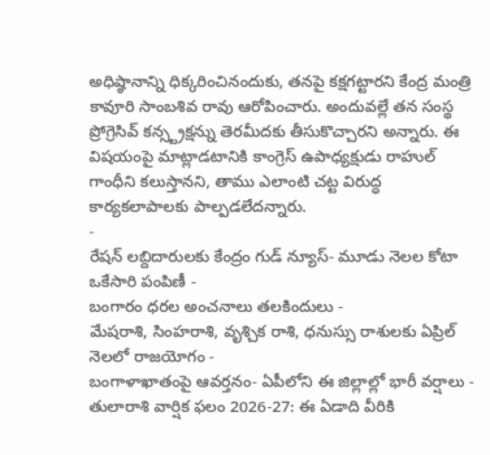అధిష్ఠానాన్ని ధిక్కరించినందుకు, తనపై కక్షగట్టారని కేంద్ర మంత్రి కావూరి సాంబశివ రావు ఆరోపించారు. అందువల్లే తన సంస్థ ప్రోగ్రెసివ్ కన్స్ట్రక్షన్ను తెరమీదకు తీసుకొచ్చారని అన్నారు. ఈ విషయంపై మాట్లాడటానికి కాంగ్రెస్ ఉపాధ్యక్షుడు రాహుల్ గాంధీని కలుస్తానని, తాము ఎలాంటి చట్ట విరుద్ధ కార్యకలాపాలకు పాల్పడలేదన్నారు.
-
రేషన్ లబ్దిదారులకు కేంద్రం గుడ్ న్యూస్- మూడు నెలల కోటా ఒకేసారి పంపిణీ -
బంగారం ధరల అంచనాలు తలకిందులు -
మేషరాశి, సింహరాశి, వృశ్చిక రాశి, ధనుస్సు రాశులకు ఏప్రిల్ నెలలో రాజయోగం -
బంగాళాఖాతంపై ఆవర్తనం- ఏపీలోని ఈ జిల్లాల్లో భారీ వర్షాలు -
తులారాశి వార్షిక ఫలం 2026-27: ఈ ఏడాది వీరికి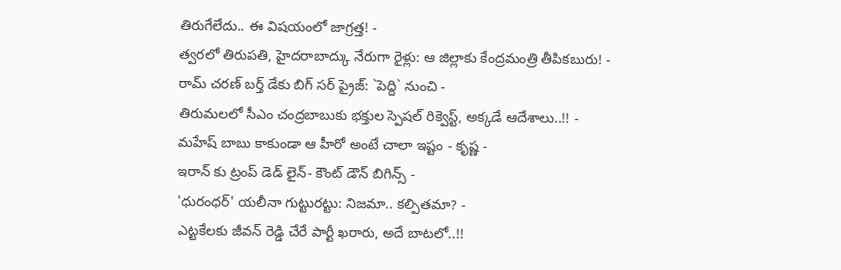తిరుగేలేదు.. ఈ విషయంలో జాగ్రత్త! -
త్వరలో తిరుపతి, హైదరాబాద్కు నేరుగా రైళ్లు: ఆ జిల్లాకు కేంద్రమంత్రి తీపికబురు! -
రామ్ చరణ్ బర్త్ డేకు బిగ్ సర్ ప్రైజ్: `పెద్ది` నుంచి -
తిరుమలలో సీఎం చంద్రబాబుకు భక్తుల స్పెషల్ రిక్వెస్ట్, అక్కడే ఆదేశాలు..!! -
మహేష్ బాబు కాకుండా ఆ హీరో అంటే చాలా ఇష్టం - కృష్ణ -
ఇరాన్ కు ట్రంప్ డెడ్ లైన్- కౌంట్ డౌన్ బిగిన్స్ -
'ధురంధర్' యలీనా గుట్టురట్టు: నిజమా.. కల్పితమా? -
ఎట్టకేలకు జీవన్ రెడ్డి చేరే పార్టీ ఖరారు, అదే బాటలో..!!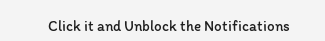Click it and Unblock the Notifications